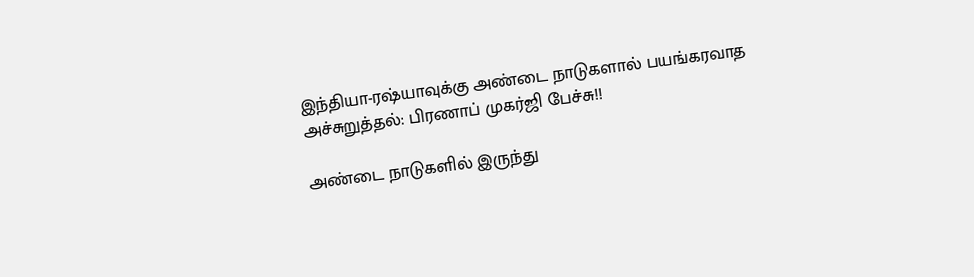இந்தியா-ரஷ்யாவுக்கு அண்டை நாடுகளால் பயங்கரவாத அச்சுறுத்தல்: பிரணாப் முகர்ஜி பேச்சு!!

அண்டை நாடுகளில் இருந்து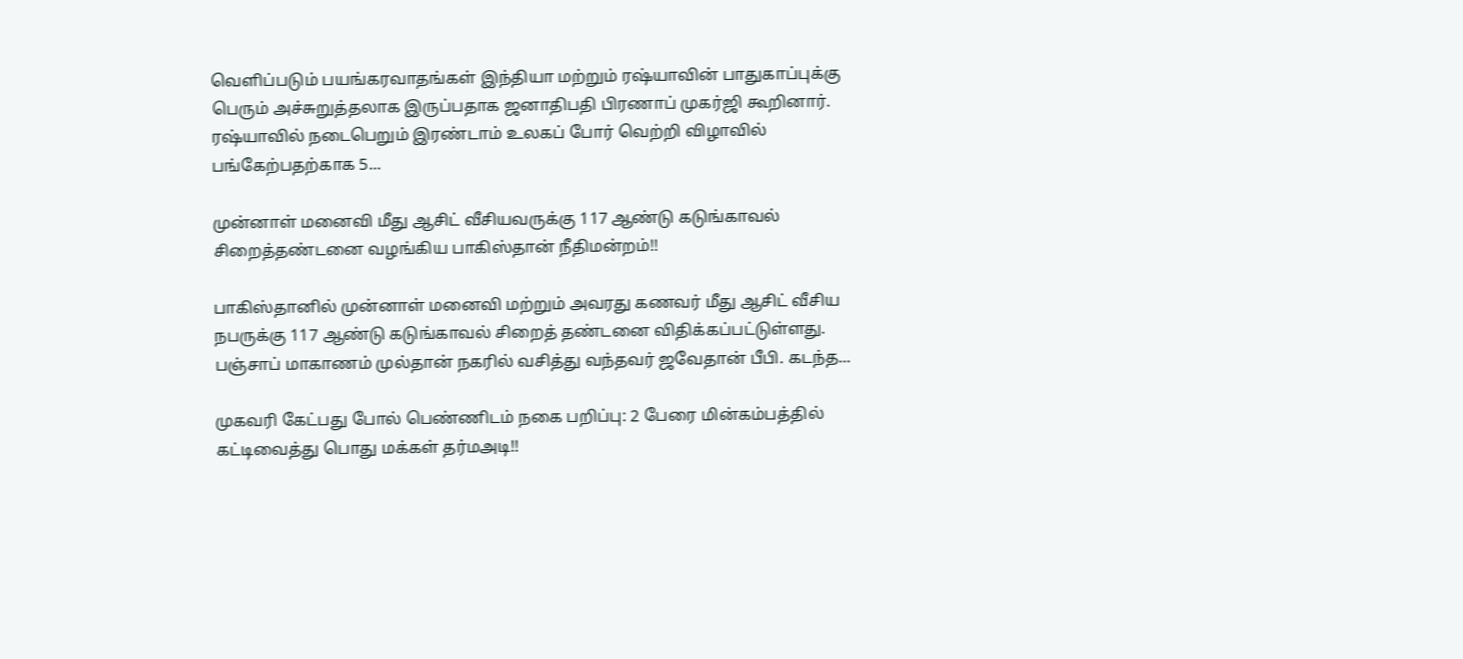வெளிப்படும் பயங்கரவாதங்கள் இந்தியா மற்றும் ரஷ்யாவின் பாதுகாப்புக்கு பெரும் அச்சுறுத்தலாக இருப்பதாக ஜனாதிபதி பிரணாப் முகர்ஜி கூறினார். ரஷ்யாவில் நடைபெறும் இரண்டாம் உலகப் போர் வெற்றி விழாவில் பங்கேற்பதற்காக 5...

முன்னாள் மனைவி மீது ஆசிட் வீசியவருக்கு 117 ஆண்டு கடுங்காவல் சிறைத்தண்டனை வழங்கிய பாகிஸ்தான் நீதிமன்றம்!!

பாகிஸ்தானில் முன்னாள் மனைவி மற்றும் அவரது கணவர் மீது ஆசிட் வீசிய நபருக்கு 117 ஆண்டு கடுங்காவல் சிறைத் தண்டனை விதிக்கப்பட்டுள்ளது. பஞ்சாப் மாகாணம் முல்தான் நகரில் வசித்து வந்தவர் ஜவேதான் பீபி. கடந்த...

முகவரி கேட்பது போல் பெண்ணிடம் நகை பறிப்பு: 2 பேரை மின்கம்பத்தில் கட்டிவைத்து பொது மக்கள் தர்மஅடி!!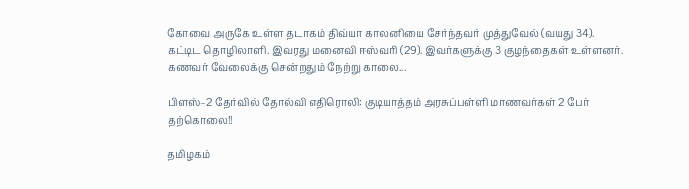கோவை அருகே உள்ள தடாகம் திவ்யா காலனியை சேர்ந்தவர் முத்துவேல் (வயது 34). கட்டிட தொழிலாளி. இவரது மனைவி ஈஸ்வரி (29). இவர்களுக்கு 3 குழந்தைகள் உள்ளனர். கணவர் வேலைக்கு சென்றதும் நேற்று காலை...

பிளஸ்–2 தேர்வில் தோல்வி எதிரொலி: குடியாத்தம் அரசுப்பள்ளி மாணவர்கள் 2 பேர் தற்கொலை!!

தமிழகம்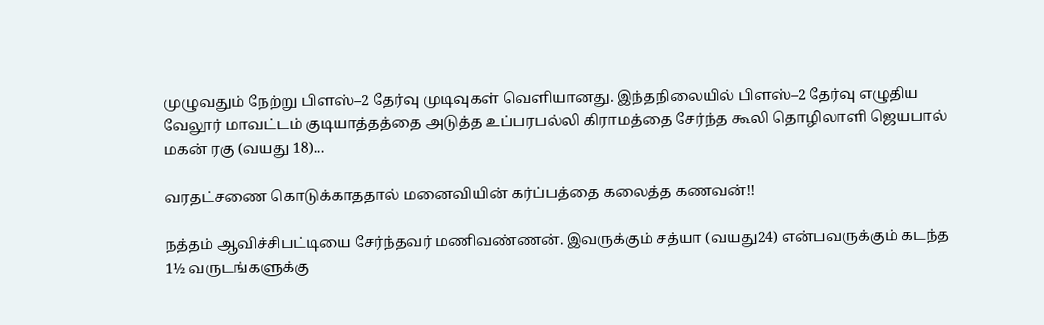முழுவதும் நேற்று பிளஸ்–2 தேர்வு முடிவுகள் வெளியானது. இந்தநிலையில் பிளஸ்–2 தேர்வு எழுதிய வேலூர் மாவட்டம் குடியாத்தத்தை அடுத்த உப்பரபல்லி கிராமத்தை சேர்ந்த கூலி தொழிலாளி ஜெயபால் மகன் ரகு (வயது 18)...

வரதட்சணை கொடுக்காததால் மனைவியின் கர்ப்பத்தை கலைத்த கணவன்!!

நத்தம் ஆவிச்சிபட்டியை சேர்ந்தவர் மணிவண்ணன். இவருக்கும் சத்யா (வயது24) என்பவருக்கும் கடந்த 1½ வருடங்களுக்கு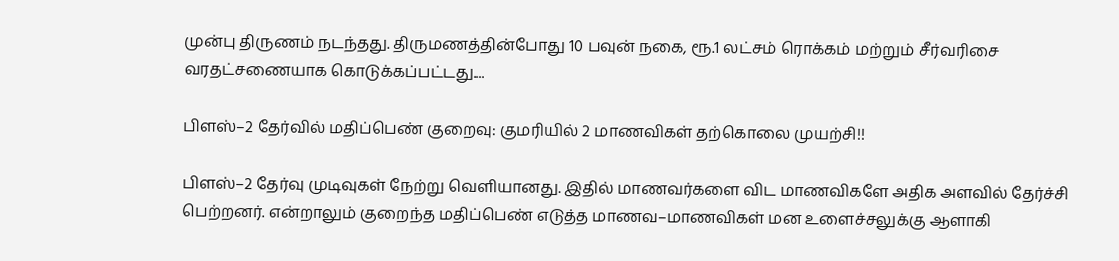முன்பு திருணம் நடந்தது. திருமணத்தின்போது 10 பவுன் நகை, ரூ.1 லட்சம் ரொக்கம் மற்றும் சீர்வரிசை வரதட்சணையாக கொடுக்கப்பட்டது....

பிளஸ்–2 தேர்வில் மதிப்பெண் குறைவு: குமரியில் 2 மாணவிகள் தற்கொலை முயற்சி!!

பிளஸ்–2 தேர்வு முடிவுகள் நேற்று வெளியானது. இதில் மாணவர்களை விட மாணவிகளே அதிக அளவில் தேர்ச்சி பெற்றனர். என்றாலும் குறைந்த மதிப்பெண் எடுத்த மாணவ–மாணவிகள் மன உளைச்சலுக்கு ஆளாகி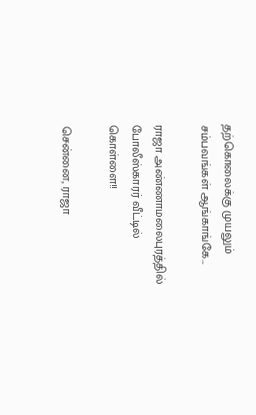தற்கொலைக்கு முயலும் சம்பவங்கள் ஆங்காங்கே...

ராஜா அண்ணாமலைபுரத்தில் போலீஸ்காரர் வீட்டில் கொள்ளை!!

சென்னை, ராஜா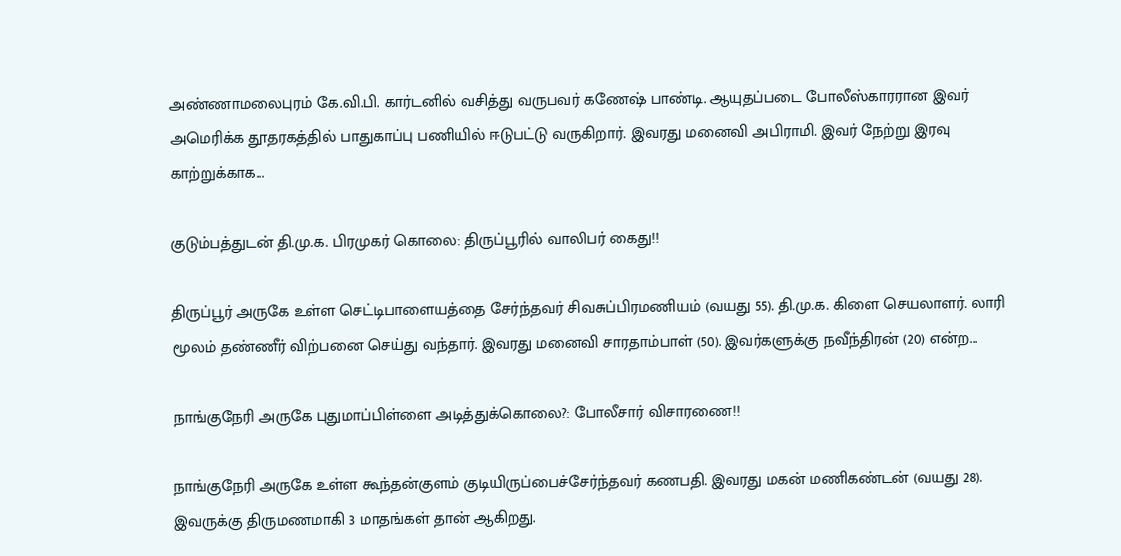அண்ணாமலைபுரம் கே.வி.பி. கார்டனில் வசித்து வருபவர் கணேஷ் பாண்டி. ஆயுதப்படை போலீஸ்காரரான இவர் அமெரிக்க தூதரகத்தில் பாதுகாப்பு பணியில் ஈடுபட்டு வருகிறார். இவரது மனைவி அபிராமி. இவர் நேற்று இரவு காற்றுக்காக...

குடும்பத்துடன் தி.மு.க. பிரமுகர் கொலை: திருப்பூரில் வாலிபர் கைது!!

திருப்பூர் அருகே உள்ள செட்டிபாளையத்தை சேர்ந்தவர் சிவசுப்பிரமணியம் (வயது 55). தி.மு.க. கிளை செயலாளர். லாரி மூலம் தண்ணீர் விற்பனை செய்து வந்தார். இவரது மனைவி சாரதாம்பாள் (50). இவர்களுக்கு நவீந்திரன் (20) என்ற...

நாங்குநேரி அருகே புதுமாப்பிள்ளை அடித்துக்கொலை?: போலீசார் விசாரணை!!

நாங்குநேரி அருகே உள்ள கூந்தன்குளம் குடியிருப்பைச்சேர்ந்தவர் கணபதி. இவரது மகன் மணிகண்டன் (வயது 28). இவருக்கு திருமணமாகி 3 மாதங்கள் தான் ஆகிறது.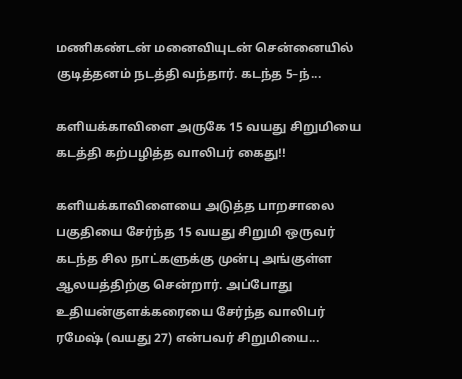மணிகண்டன் மனைவியுடன் சென்னையில் குடித்தனம் நடத்தி வந்தார். கடந்த 5–ந்...

களியக்காவிளை அருகே 15 வயது சிறுமியை கடத்தி கற்பழித்த வாலிபர் கைது!!

களியக்காவிளையை அடுத்த பாறசாலை பகுதியை சேர்ந்த 15 வயது சிறுமி ஒருவர் கடந்த சில நாட்களுக்கு முன்பு அங்குள்ள ஆலயத்திற்கு சென்றார். அப்போது உதியன்குளக்கரையை சேர்ந்த வாலிபர் ரமேஷ் (வயது 27) என்பவர் சிறுமியை...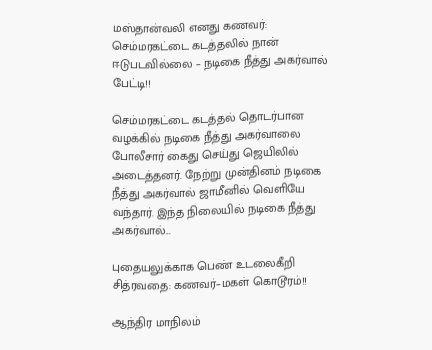மஸ்தான்வலி எனது கணவர்: செம்மரகட்டை கடத்தலில் நான் ஈடுபடவில்லை – நடிகை நீத்து அகர்வால் பேட்டி!!

செம்மரகட்டை கடத்தல் தொடர்பான வழக்கில் நடிகை நீத்து அகர்வாலை போலீசார் கைது செய்து ஜெயிலில் அடைத்தனர். நேற்று முன்தினம் நடிகை நீத்து அகர்வால் ஜாமீனில் வெளியே வந்தார். இந்த நிலையில் நடிகை நீத்து அகர்வால்...

புதையலுக்காக பெண் உடலைகீறி சித்ரவதை: கணவர்–மகள் கொடூரம்!!

ஆந்திர மாநிலம்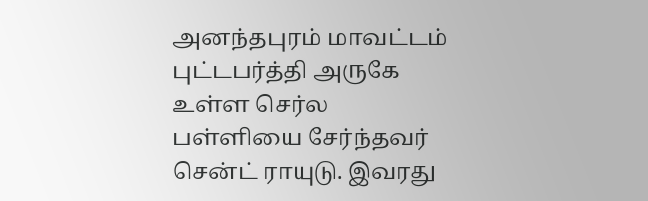அனந்தபுரம் மாவட்டம் புட்டபர்த்தி அருகே உள்ள செர்ல பள்ளியை சேர்ந்தவர் சென்ட் ராயுடு. இவரது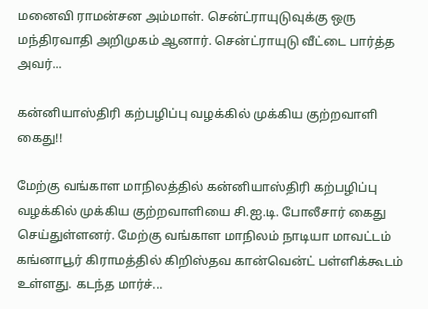மனைவி ராமன்சன அம்மாள். சென்ட்ராயுடுவுக்கு ஒரு மந்திரவாதி அறிமுகம் ஆனார். சென்ட்ராயுடு வீட்டை பார்த்த அவர்...

கன்னியாஸ்திரி கற்பழிப்பு வழக்கில் முக்கிய குற்றவாளி கைது!!

மேற்கு வங்காள மாநிலத்தில் கன்னியாஸ்திரி கற்பழிப்பு வழக்கில் முக்கிய குற்றவாளியை சி.ஐ.டி. போலீசார் கைது செய்துள்ளனர். மேற்கு வங்காள மாநிலம் நாடியா மாவட்டம் கங்னாபூர் கிராமத்தில் கிறிஸ்தவ கான்வென்ட் பள்ளிக்கூடம் உள்ளது. கடந்த மார்ச்...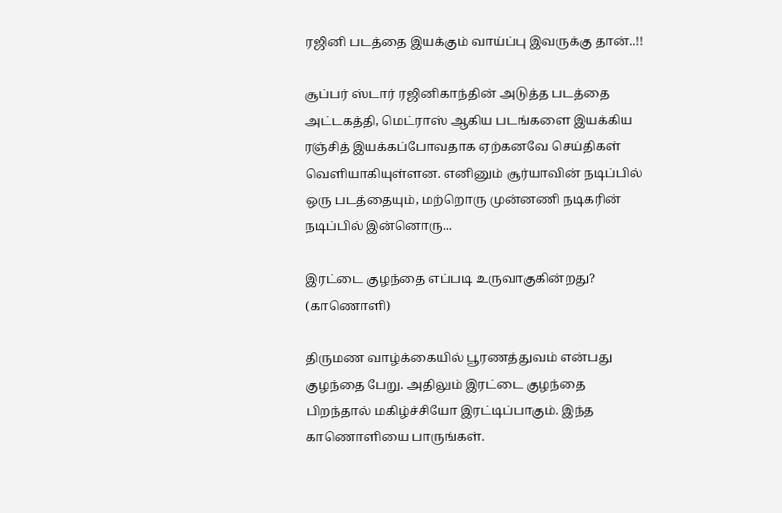ரஜினி படத்தை இயக்கும் வாய்ப்பு இவருக்கு தான்..!!

சூப்பர் ஸ்டார் ரஜினிகாந்தின் அடுத்த படத்தை அட்டகத்தி, மெட்ராஸ் ஆகிய படங்களை இயக்கிய ரஞ்சித் இயக்கப்போவதாக ஏற்கனவே செய்திகள் வெளியாகியுள்ளன. எனினும் சூர்யாவின் நடிப்பில் ஒரு படத்தையும், மற்றொரு முன்னணி நடிகரின் நடிப்பில் இன்னொரு...

இரட்டை குழந்தை எப்படி உருவாகுகின்றது? (காணொளி)

திருமண வாழ்க்கையில் பூரணத்துவம் என்பது குழந்தை பேறு. அதிலும் இரட்டை குழந்தை பிறந்தால் மகிழ்ச்சியோ இரட்டிப்பாகும். இந்த காணொளியை பாருங்கள்.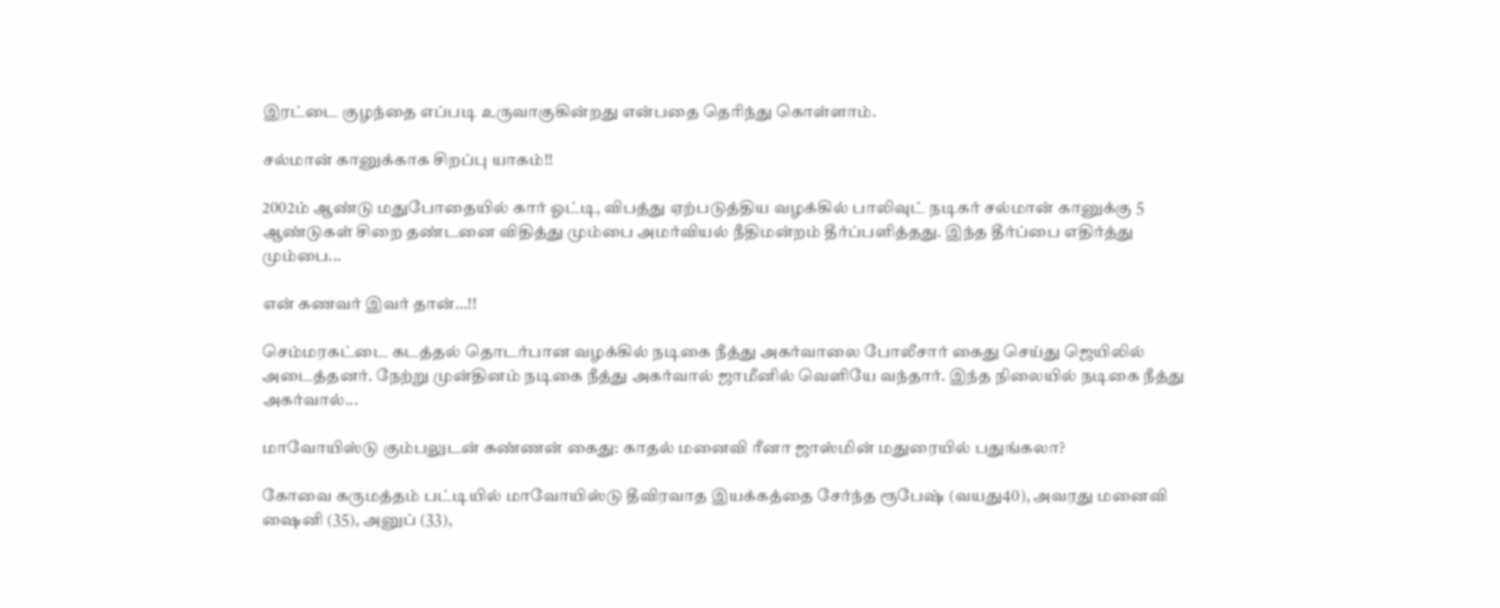இரட்டை குழந்தை எப்படி உருவாகுகின்றது என்பதை தெரிந்து கொள்ளாம்.

சல்மான் கானுக்காக சிறப்பு யாகம்!!

2002ம் ஆண்டு மதுபோதையில் கார் ஓட்டி, விபத்து ஏற்படுத்திய வழக்கில் பாலிவுட் நடிகர் சல்மான் கானுக்கு 5 ஆண்டுகள் சிறை தண்டனை விதித்து மும்பை அமர்வியல் நீதிமன்றம் தீர்ப்பளித்தது. இந்த தீர்ப்பை எதிர்த்து மும்பை...

என் கணவர் இவர் தான்…!!

செம்மரகட்டை கடத்தல் தொடர்பான வழக்கில் நடிகை நீத்து அகர்வாலை போலீசார் கைது செய்து ஜெயிலில் அடைத்தனர். நேற்று முன்தினம் நடிகை நீத்து அகர்வால் ஜாமீனில் வெளியே வந்தார். இந்த நிலையில் நடிகை நீத்து அகர்வால்...

மாவோயிஸ்டு கும்பலுடன் கண்ணன் கைது: காதல் மனைவி ரீனா ஜாஸ்மின் மதுரையில் பதுங்கலா?

கோவை கருமத்தம் பட்டியில் மாவோயிஸ்டு தீவிரவாத இயக்கத்தை சேர்ந்த ரூபேஷ் (வயது40), அவரது மனைவி ஷைனி (35), அனுப் (33),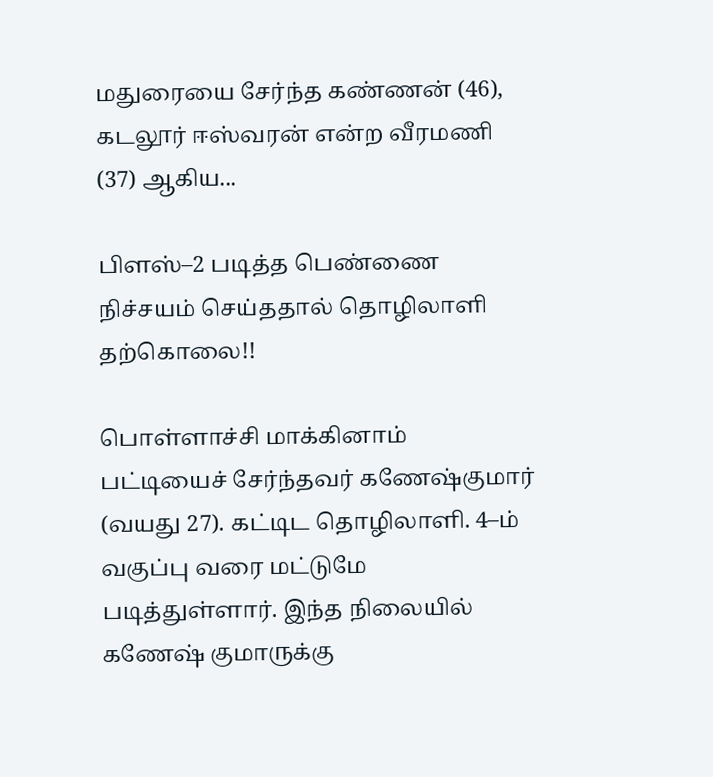மதுரையை சேர்ந்த கண்ணன் (46), கடலூர் ஈஸ்வரன் என்ற வீரமணி (37) ஆகிய...

பிளஸ்–2 படித்த பெண்ணை நிச்சயம் செய்ததால் தொழிலாளி தற்கொலை!!

பொள்ளாச்சி மாக்கினாம் பட்டியைச் சேர்ந்தவர் கணேஷ்குமார் (வயது 27). கட்டிட தொழிலாளி. 4–ம் வகுப்பு வரை மட்டுமே படித்துள்ளார். இந்த நிலையில் கணேஷ் குமாருக்கு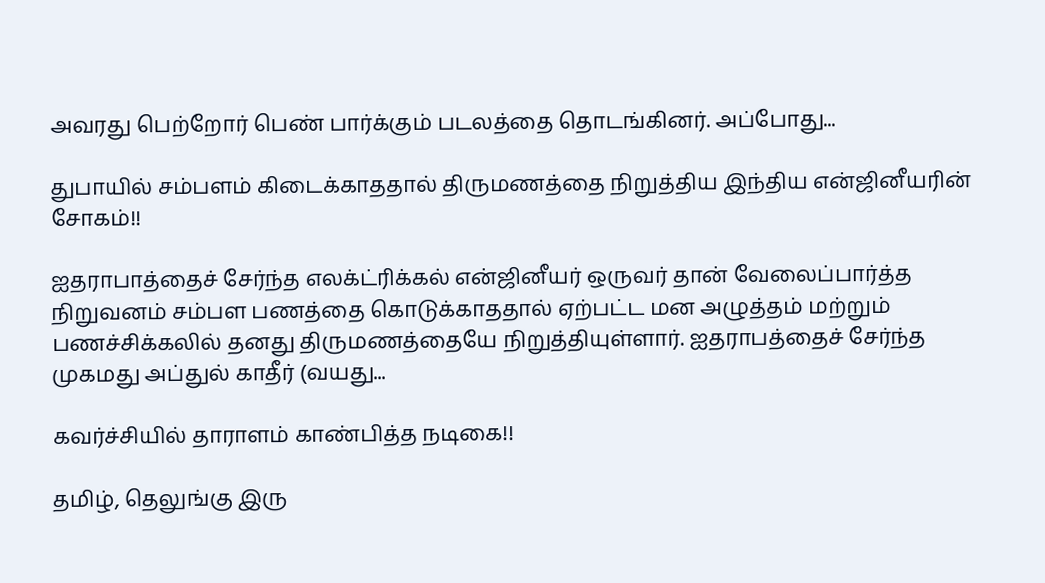அவரது பெற்றோர் பெண் பார்க்கும் படலத்தை தொடங்கினர். அப்போது...

துபாயில் சம்பளம் கிடைக்காததால் திருமணத்தை நிறுத்திய இந்திய என்ஜினீயரின் சோகம்!!

ஐதராபாத்தைச் சேர்ந்த எலக்ட்ரிக்கல் என்ஜினீயர் ஒருவர் தான் வேலைப்பார்த்த நிறுவனம் சம்பள பணத்தை கொடுக்காததால் ஏற்பட்ட மன அழுத்தம் மற்றும் பணச்சிக்கலில் தனது திருமணத்தையே நிறுத்தியுள்ளார். ஐதராபத்தைச் சேர்ந்த முகமது அப்துல் காதீர் (வயது...

கவர்ச்சியில் தாராளம் காண்பித்த நடிகை!!

தமிழ், தெலுங்கு இரு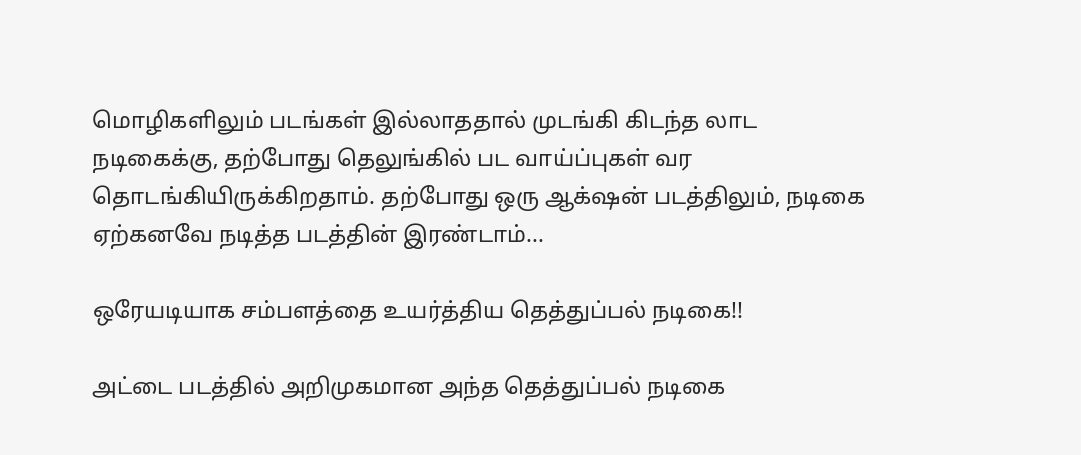மொழிகளிலும் படங்கள் இல்லாததால் முடங்கி கிடந்த லாட நடிகைக்கு, தற்போது தெலுங்கில் பட வாய்ப்புகள் வர தொடங்கியிருக்கிறதாம். தற்போது ஒரு ஆக்‌ஷன் படத்திலும், நடிகை ஏற்கனவே நடித்த படத்தின் இரண்டாம்...

ஒரேயடியாக சம்பளத்தை உயர்த்திய தெத்துப்பல் நடிகை!!

அட்டை படத்தில் அறிமுகமான அந்த தெத்துப்பல் நடிகை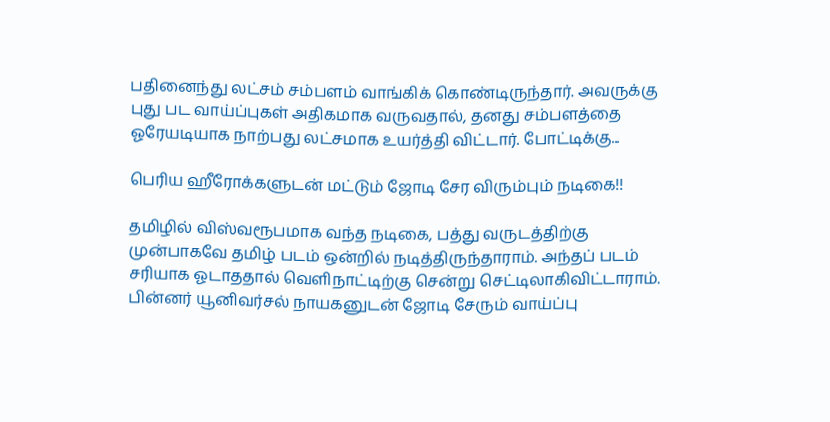பதினைந்து லட்சம் சம்பளம் வாங்கிக் கொண்டிருந்தார். அவருக்கு புது பட வாய்ப்புகள் அதிகமாக வருவதால், தனது சம்பளத்தை ஓரேயடியாக நாற்பது லட்சமாக உயர்த்தி விட்டார். போட்டிக்கு...

பெரிய ஹீரோக்களுடன் மட்டும் ஜோடி சேர விரும்பும் நடிகை!!

தமிழில் விஸ்வரூபமாக வந்த நடிகை, பத்து வருடத்திற்கு முன்பாகவே தமிழ் படம் ஒன்றில் நடித்திருந்தாராம். அந்தப் படம் சரியாக ஓடாததால் வெளிநாட்டிற்கு சென்று செட்டிலாகிவிட்டாராம். பின்னர் யூனிவர்சல் நாயகனுடன் ஜோடி சேரும் வாய்ப்பு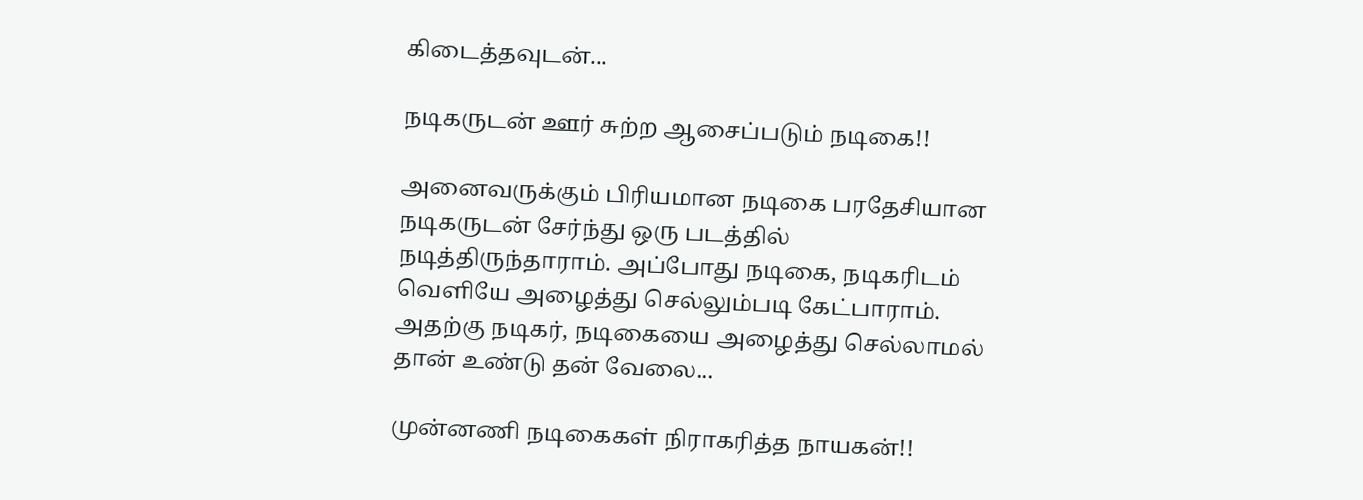கிடைத்தவுடன்...

நடிகருடன் ஊர் சுற்ற ஆசைப்படும் நடிகை!!

அனைவருக்கும் பிரியமான நடிகை பரதேசியான நடிகருடன் சேர்ந்து ஒரு படத்தில் நடித்திருந்தாராம். அப்போது நடிகை, நடிகரிடம் வெளியே அழைத்து செல்லும்படி கேட்பாராம். அதற்கு நடிகர், நடிகையை அழைத்து செல்லாமல் தான் உண்டு தன் வேலை...

முன்னணி நடிகைகள் நிராகரித்த நாயகன்!!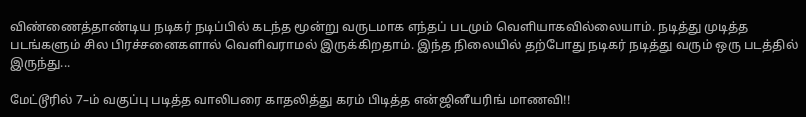விண்ணைத்தாண்டிய நடிகர் நடிப்பில் கடந்த மூன்று வருடமாக எந்தப் படமும் வெளியாகவில்லையாம். நடித்து முடித்த படங்களும் சில பிரச்சனைகளால் வெளிவராமல் இருக்கிறதாம். இந்த நிலையில் தற்போது நடிகர் நடித்து வரும் ஒரு படத்தில் இருந்து...

மேட்டூரில் 7–ம் வகுப்பு படித்த வாலிபரை காதலித்து கரம் பிடித்த என்ஜினீயரிங் மாணவி!!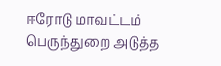ஈரோடு மாவட்டம் பெருந்துறை அடுத்த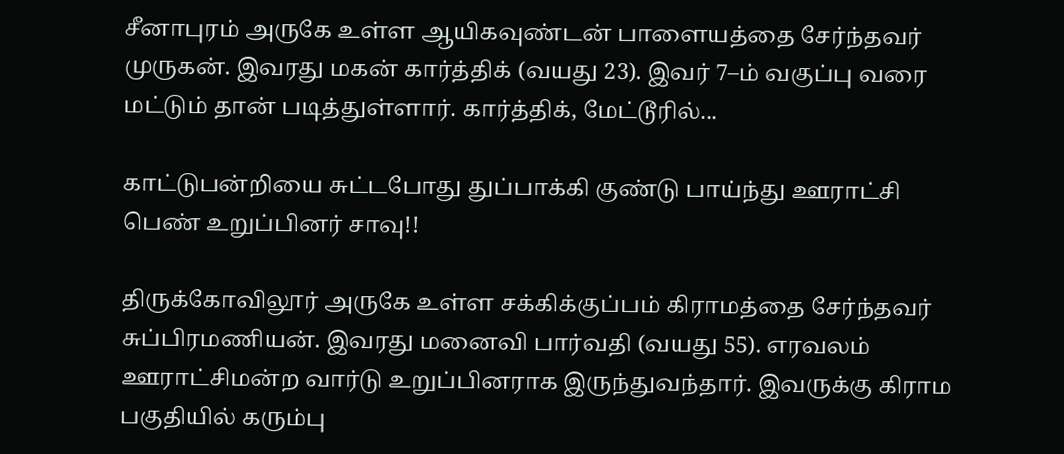சீனாபுரம் அருகே உள்ள ஆயிகவுண்டன் பாளையத்தை சேர்ந்தவர் முருகன். இவரது மகன் கார்த்திக் (வயது 23). இவர் 7–ம் வகுப்பு வரை மட்டும் தான் படித்துள்ளார். கார்த்திக், மேட்டூரில்...

காட்டுபன்றியை சுட்டபோது துப்பாக்கி குண்டு பாய்ந்து ஊராட்சி பெண் உறுப்பினர் சாவு!!

திருக்கோவிலூர் அருகே உள்ள சக்கிக்குப்பம் கிராமத்தை சேர்ந்தவர் சுப்பிரமணியன். இவரது மனைவி பார்வதி (வயது 55). எரவலம் ஊராட்சிமன்ற வார்டு உறுப்பினராக இருந்துவந்தார். இவருக்கு கிராம பகுதியில் கரும்பு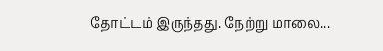தோட்டம் இருந்தது. நேற்று மாலை...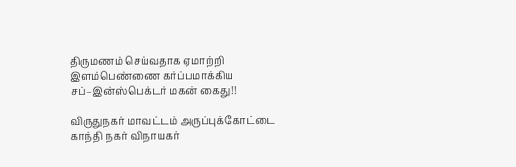திருமணம் செய்வதாக ஏமாற்றி இளம்பெண்ணை கர்ப்பமாக்கிய சப்–இன்ஸ்பெக்டர் மகன் கைது!!

விருதுநகர் மாவட்டம் அருப்புக்கோட்டை காந்தி நகர் விநாயகர்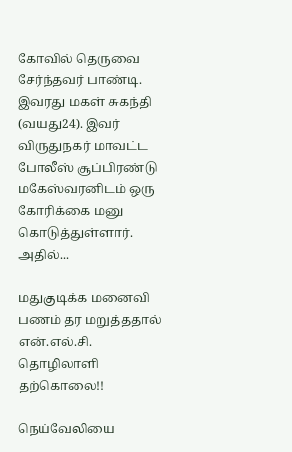கோவில் தெருவை சேர்ந்தவர் பாண்டி. இவரது மகள் சுகந்தி (வயது24). இவர் விருதுநகர் மாவட்ட போலீஸ் சூப்பிரண்டு மகேஸ்வரனிடம் ஒரு கோரிக்கை மனு கொடுத்துள்ளார். அதில்...

மதுகுடிக்க மனைவி பணம் தர மறுத்ததால் என்.எல்.சி. தொழிலாளி தற்கொலை!!

நெய்வேலியை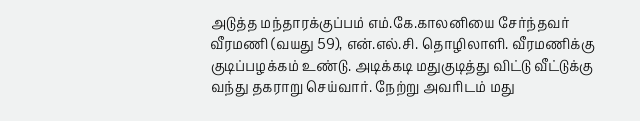அடுத்த மந்தாரக்குப்பம் எம்.கே.காலனியை சேர்ந்தவர் வீரமணி (வயது 59), என்.எல்.சி. தொழிலாளி. வீரமணிக்கு குடிப்பழக்கம் உண்டு. அடிக்கடி மதுகுடித்து விட்டு வீட்டுக்கு வந்து தகராறு செய்வார். நேற்று அவரிடம் மது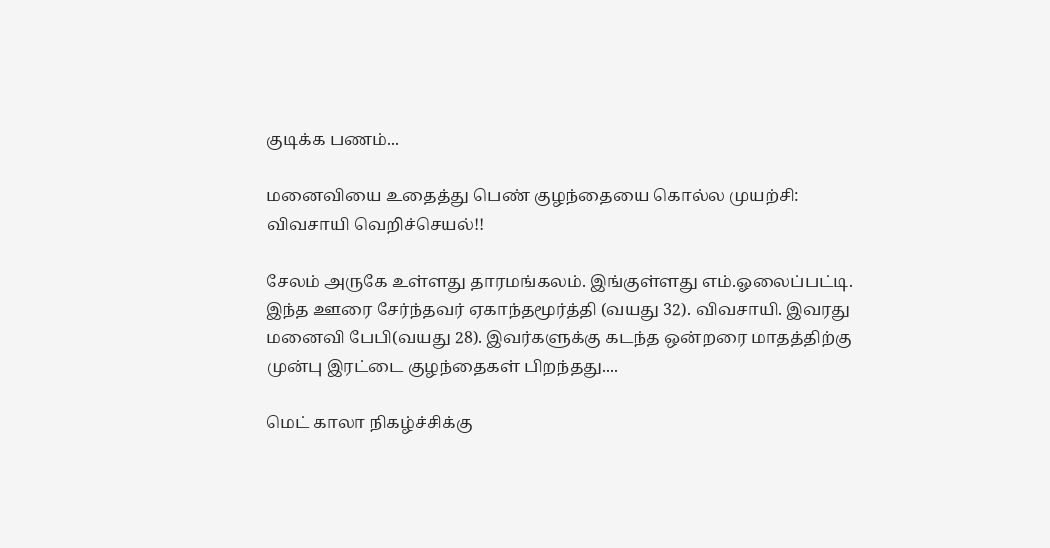குடிக்க பணம்...

மனைவியை உதைத்து பெண் குழந்தையை கொல்ல முயற்சி: விவசாயி வெறிச்செயல்!!

சேலம் அருகே உள்ளது தாரமங்கலம். இங்குள்ளது எம்.ஓலைப்பட்டி. இந்த ஊரை சேர்ந்தவர் ஏகாந்தமூர்த்தி (வயது 32). விவசாயி. இவரது மனைவி பேபி(வயது 28). இவர்களுக்கு கடந்த ஒன்றரை மாதத்திற்கு முன்பு இரட்டை குழந்தைகள் பிறந்தது....

மெட் காலா நிகழ்ச்சிக்கு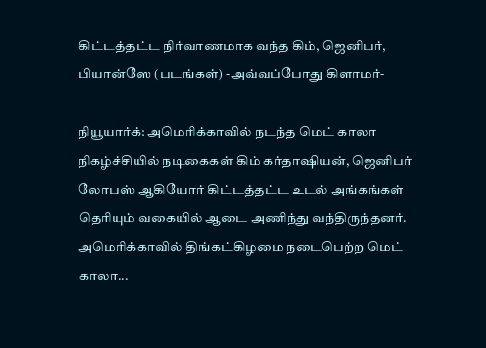கிட்டத்தட்ட நிர்வாணமாக வந்த கிம், ஜெனிபர், பியான்ஸே (படங்கள்) -அவ்வப்போது கிளாமர்-

நியூயார்க்: அமெரிக்காவில் நடந்த மெட் காலா நிகழ்ச்சியில் நடிகைகள் கிம் கர்தாஷியன், ஜெனிபர் லோபஸ் ஆகியோர் கிட்டத்தட்ட உடல் அங்கங்கள் தெரியும் வகையில் ஆடை அணிந்து வந்திருந்தனர். அமெரிக்காவில் திங்கட்கிழமை நடைபெற்ற மெட் காலா...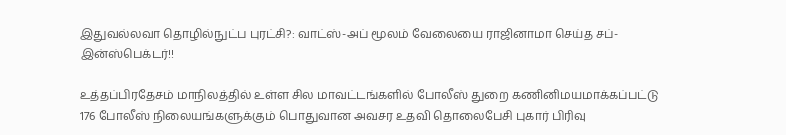இதுவல்லவா தொழில்நுட்ப புரட்சி?: வாட்ஸ்-அப் மூலம் வேலையை ராஜினாமா செய்த சப்-இன்ஸ்பெக்டர்!!

உத்தப்பிரதேசம் மாநிலத்தில் உள்ள சில மாவட்டங்களில் போலீஸ் துறை கணினிமயமாக்கப்பட்டு 176 போலீஸ் நிலையங்களுக்கும் பொதுவான அவசர உதவி தொலைபேசி புகார் பிரிவு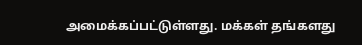அமைக்கப்பட்டுள்ளது. மக்கள் தங்களது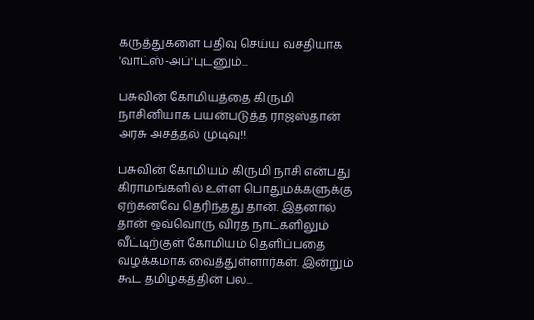கருத்துகளை பதிவு செய்ய வசதியாக 'வாட்ஸ்-அப்'புடனும்...

பசுவின் கோமியத்தை கிருமி நாசினியாக பயன்படுத்த ராஜஸ்தான் அரசு அசத்தல் முடிவு!!

பசுவின் கோமியம் கிருமி நாசி என்பது கிராமங்களில் உள்ள பொதுமக்களுக்கு ஏற்கனவே தெரிந்தது தான். இதனால் தான் ஒவ்வொரு விரத நாட்களிலும் வீட்டிற்குள் கோமியம் தெளிப்பதை வழக்கமாக வைத்துள்ளார்கள். இன்றும் கூட தமிழகத்தின் பல...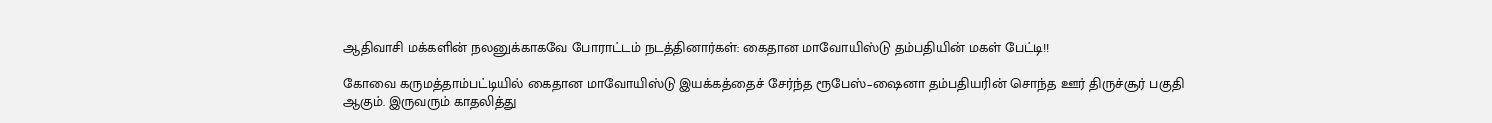ஆதிவாசி மக்களின் நலனுக்காகவே போராட்டம் நடத்தினார்கள்: கைதான மாவோயிஸ்டு தம்பதியின் மகள் பேட்டி!!

கோவை கருமத்தாம்பட்டியில் கைதான மாவோயிஸ்டு இயக்கத்தைச் சேர்ந்த ரூபேஸ்–ஷைனா தம்பதியரின் சொந்த ஊர் திருச்சூர் பகுதி ஆகும். இருவரும் காதலித்து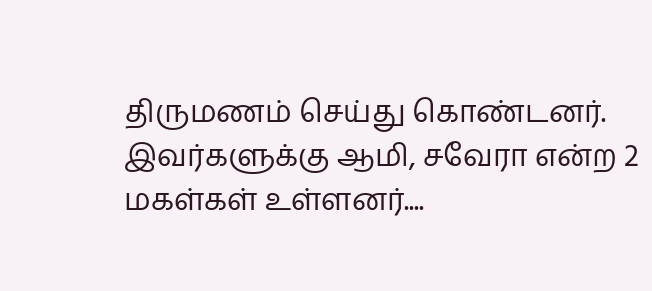திருமணம் செய்து கொண்டனர். இவர்களுக்கு ஆமி, சவேரா என்ற 2 மகள்கள் உள்ளனர்....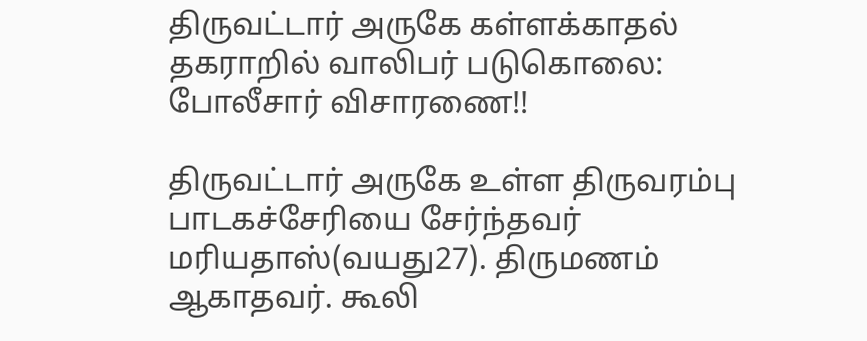திருவட்டார் அருகே கள்ளக்காதல் தகராறில் வாலிபர் படுகொலை: போலீசார் விசாரணை!!

திருவட்டார் அருகே உள்ள திருவரம்பு பாடகச்சேரியை சேர்ந்தவர் மரியதாஸ்(வயது27). திருமணம் ஆகாதவர். கூலி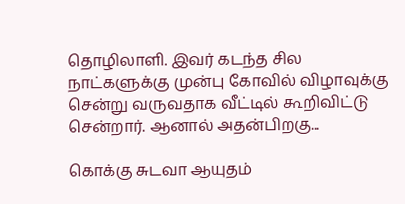தொழிலாளி. இவர் கடந்த சில நாட்களுக்கு முன்பு கோவில் விழாவுக்கு சென்று வருவதாக வீட்டில் கூறிவிட்டு சென்றார். ஆனால் அதன்பிறகு...

கொக்கு சுடவா ஆயுதம்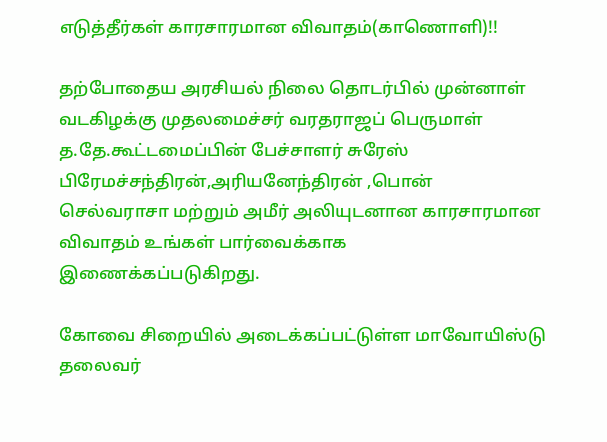எடுத்தீர்கள் காரசாரமான விவாதம்(காணொளி)!!

தற்போதைய அரசியல் நிலை தொடர்பில் முன்னாள் வடகிழக்கு முதலமைச்சர் வரதராஜப் பெருமாள் த.தே.கூட்டமைப்பின் பேச்சாளர் சுரேஸ் பிரேமச்சந்திரன்,அரியனேந்திரன் ,பொன் செல்வராசா மற்றும் அமீர் அலியுடனான காரசாரமான விவாதம் உங்கள் பார்வைக்காக இணைக்கப்படுகிறது.

கோவை சிறையில் அடைக்கப்பட்டுள்ள மாவோயிஸ்டு தலைவர்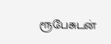ரூபேசுடன்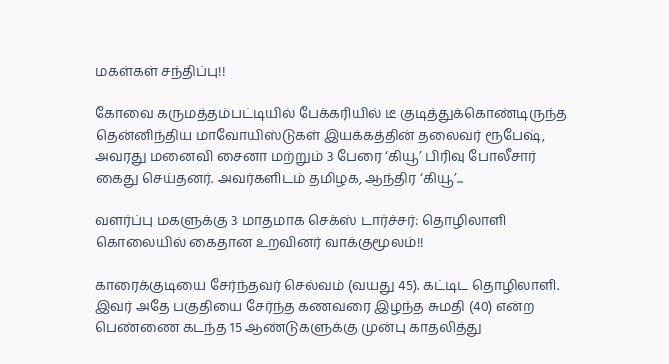மகள்கள் சந்திப்பு!!

கோவை கருமத்தம்பட்டியில் பேக்கரியில் டீ குடித்துக்கொண்டிருந்த தென்னிந்திய மாவோயிஸ்டுகள் இயக்கத்தின் தலைவர் ரூபேஷ், அவரது மனைவி சைனா மற்றும் 3 பேரை ‘கியூ’ பிரிவு போலீசார் கைது செய்தனர். அவர்களிடம் தமிழக, ஆந்திர ‘கியூ’...

வளர்ப்பு மகளுக்கு 3 மாதமாக செக்ஸ் டார்ச்சர்: தொழிலாளி கொலையில் கைதான உறவினர் வாக்குமூலம்!!

காரைக்குடியை சேர்ந்தவர் செல்வம் (வயது 45). கட்டிட தொழிலாளி. இவர் அதே பகுதியை சேர்ந்த கணவரை இழந்த சுமதி (40) என்ற பெண்ணை கடந்த 15 ஆண்டுகளுக்கு முன்பு காதலித்து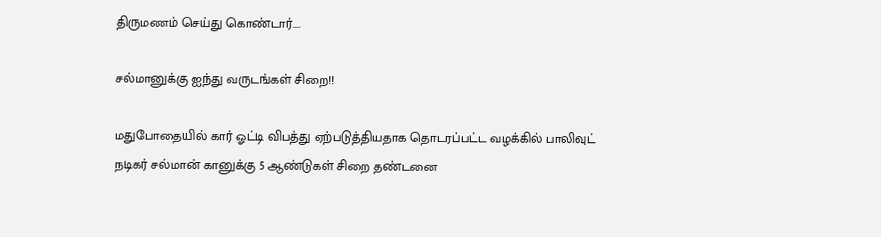திருமணம் செய்து கொண்டார்....

சல்மானுக்கு ஐந்து வருடங்கள் சிறை!!

மதுபோதையில் கார் ஓட்டி விபத்து ஏற்படுத்தியதாக தொடரப்பட்ட வழக்கில் பாலிவுட் நடிகர் சல்மான் கானுக்கு 5 ஆண்டுகள் சிறை தண்டனை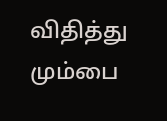விதித்து மும்பை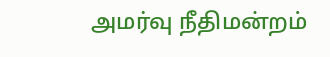அமர்வு நீதிமன்றம்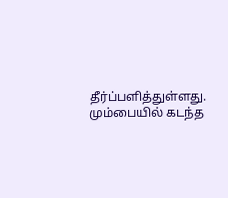தீர்ப்பளித்துள்ளது. மும்பையில் கடந்த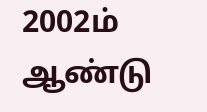2002ம் ஆண்டு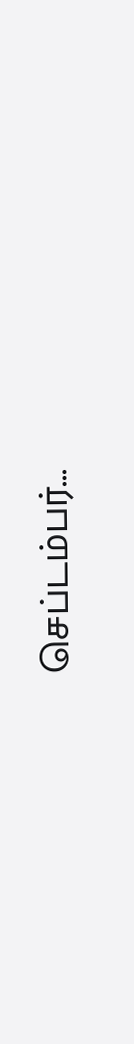செப்டம்பர்...